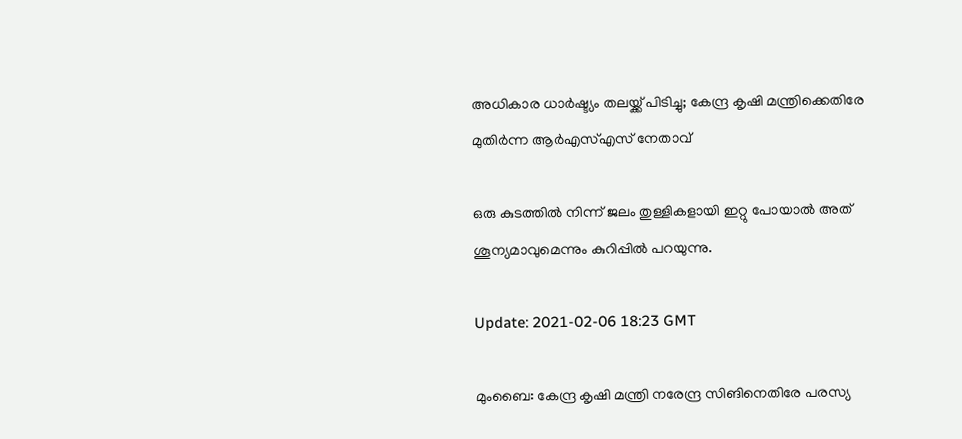അധികാര ധാര്‍ഷ്ട്യം തലയ്ക്ക് പിടിച്ചു; കേന്ദ്ര കൃഷി മന്ത്രിക്കെതിരേ മുതിര്‍ന്ന ആര്‍എസ്എസ്‌ ‌നേതാവ്

ഒരു കുടത്തില്‍ നിന്ന് ജലം തുള്ളികളായി ഇറ്റു പോയാല്‍ അത് ശൂന്യമാവുമെന്നും കുറിപ്പില്‍ പറയുന്നു.

Update: 2021-02-06 18:23 GMT

മുംബൈ: കേന്ദ്ര കൃഷി മന്ത്രി നരേന്ദ്ര സിങിനെതിരേ പരസ്യ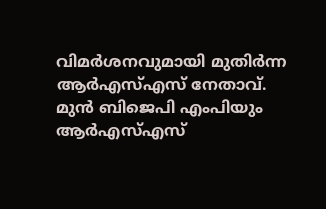വിമര്‍ശനവുമായി മുതിര്‍ന്ന ആര്‍എസ്എസ് നേതാവ്. മുന്‍ ബിജെപി എംപിയും ആര്‍എസ്എസ്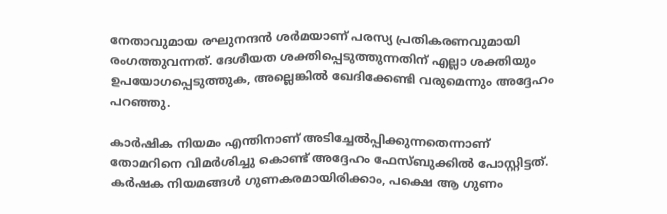നേതാവുമായ രഘുനന്ദന്‍ ശര്‍മയാണ് പരസ്യ പ്രതികരണവുമായി രംഗത്തുവന്നത്. ദേശീയത ശക്തിപ്പെടുത്തുന്നതിന് എല്ലാ ശക്തിയും ഉപയോഗപ്പെടുത്തുക, അല്ലെങ്കില്‍ ഖേദിക്കേണ്ടി വരുമെന്നും അദ്ദേഹം പറഞ്ഞു.

കാര്‍ഷിക നിയമം എന്തിനാണ് അടിച്ചേല്‍പ്പിക്കുന്നതെന്നാണ് തോമറിനെ വിമര്‍ശിച്ചു കൊണ്ട് അദ്ദേഹം ഫേസ്ബുക്കില്‍ പോസ്റ്റിട്ടത്. കര്‍ഷക നിയമങ്ങള്‍ ഗുണകരമായിരിക്കാം, പക്ഷെ ആ ഗുണം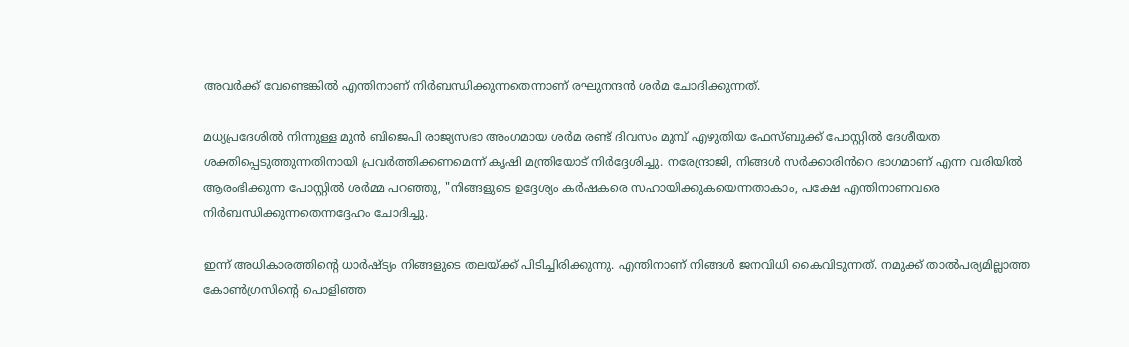അവര്‍ക്ക് വേണ്ടെങ്കില്‍ എന്തിനാണ് നിര്‍ബന്ധിക്കുന്നതെന്നാണ് രഘുനന്ദന്‍ ശര്‍മ ചോദിക്കുന്നത്.

മധ്യപ്രദേശിൽ നിന്നുള്ള മുൻ ബിജെപി രാജ്യസഭാ അംഗമായ ശർമ രണ്ട് ദിവസം മുമ്പ് എഴുതിയ ഫേസ്ബുക്ക് പോസ്റ്റിൽ ദേശീയത ശക്തിപ്പെടുത്തുന്നതിനായി പ്രവർത്തിക്കണമെന്ന് കൃഷി മന്ത്രിയോട് നിർദ്ദേശിച്ചു. നരേന്ദ്രാജി, നിങ്ങൾ സർക്കാരിൻറെ ഭാഗമാണ് എന്ന വരിയിൽ ആരംഭിക്കുന്ന പോസ്റ്റിൽ ശർമ്മ പറഞ്ഞു, "നിങ്ങളുടെ ഉദ്ദേശ്യം കർഷകരെ സഹായിക്കുകയെന്നതാകാം, പക്ഷേ എന്തിനാണവരെ നിർബന്ധിക്കുന്നതെന്നദ്ദേഹം ചോദിച്ചു.

ഇന്ന് അധികാരത്തിന്റെ ധാര്‍ഷ്ട്യം നിങ്ങളുടെ തലയ്ക്ക് പിടിച്ചിരിക്കുന്നു. എന്തിനാണ് നിങ്ങള്‍ ജനവിധി കൈവിടുന്നത്. നമുക്ക് താല്‍പര്യമില്ലാത്ത കോണ്‍ഗ്രസിന്റെ പൊളിഞ്ഞ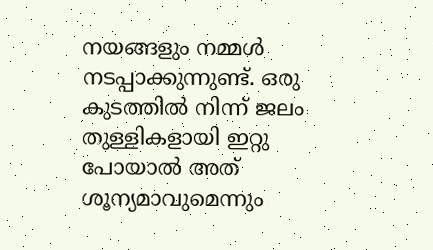നയങ്ങളും നമ്മള്‍ നടപ്പാക്കുന്നുണ്ട്. ഒരു കുടത്തില്‍ നിന്ന് ജലം തുള്ളികളായി ഇറ്റു പോയാല്‍ അത് ശൂന്യമാവുമെന്നും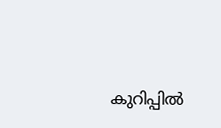കുറിപ്പില്‍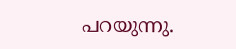പറയുന്നു.